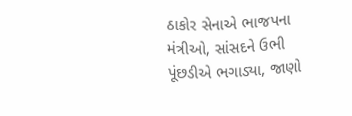ઠાકોર સેનાએ ભાજપના મંત્રીઓ, સાંસદને ઉભી પૂંછડીએ ભગાડ્યા, જાણો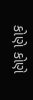કોણે કોણે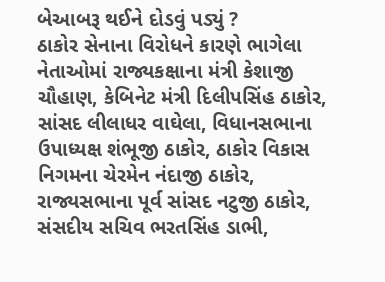બેઆબરૂ થઈને દોડવું પડ્યું ?
ઠાકોર સેનાના વિરોધને કારણે ભાગેલા નેતાઓમાં રાજ્યકક્ષાના મંત્રી કેશાજી ચૌહાણ, કેબિનેટ મંત્રી દિલીપસિંહ ઠાકોર, સાંસદ લીલાધર વાઘેલા, વિધાનસભાના ઉપાધ્યક્ષ શંભૂજી ઠાકોર, ઠાકોર વિકાસ નિગમના ચેરમેન નંદાજી ઠાકોર, રાજ્યસભાના પૂર્વ સાંસદ નટુજી ઠાકોર, સંસદીય સચિવ ભરતસિંહ ડાભી,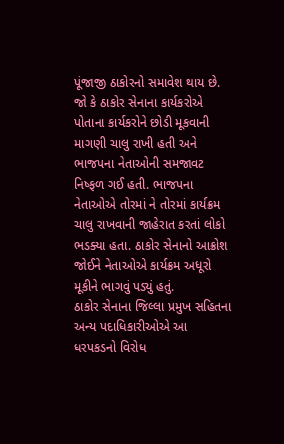પૂંજાજી ઠાકોરનો સમાવેશ થાય છે.
જો કે ઠાકોર સેનાના કાર્યકરોએ પોતાના કાર્યકરોને છોડી મૂકવાની માગણી ચાલુ રાખી હતી અને ભાજપના નેતાઓની સમજાવટ નિષ્ફળ ગઈ હતી. ભાજપના નેતાઓએ તોરમાં ને તોરમાં કાર્યક્રમ ચાલુ રાખવાની જાહેરાત કરતાં લોકો ભડક્યા હતા. ઠાકોર સેનાનો આક્રોશ જોઈને નેતાઓએ કાર્યક્રમ અધૂરો મૂકીને ભાગવું પડ્યું હતું.
ઠાકોર સેનાના જિલ્લા પ્રમુખ સહિતના અન્ય પદાધિકારીઓએ આ ધરપકડનો વિરોધ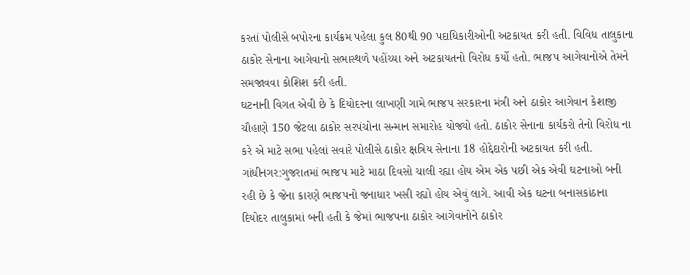કરતાં પોલીસે બપોરના કાર્યક્રમ પહેલા કુલ 80થી 90 પદાધિકારીઓની અટકાયત કરી હતી. વિવિધ તાલુકાના ઠાકોર સેનાના આગેવાનો સભાસ્થળે પહોંચ્યા અને અટકાયતનો વિરોધ કર્યો હતો. ભાજપ આગેવાનોએ તેમને સમજાવવા કોશિશ કરી હતી.
ઘટનાની વિગત એવી છે કે દિયોદરના લાખણી ગામે ભાજપ સરકારના મંત્રી અને ઠાકોર આગેવાન કેશાજી ચૌહાણે 150 જેટલા ઠાકોર સરપંચોના સન્માન સમારોહ યોજ્યો હતો. ઠાકોર સેનાના કાર્યકરો તેનો વિરોધ ના કરે એ માટે સભા પહેલાં સવારે પોલીસે ઠાકોર ક્ષત્રિય સેનાના 18 હોદ્દેદારોની અટકાયત કરી હતી.
ગાંધીનગર:ગુજરાતમાં ભાજપ માટે માઠા દિવસો ચાલી રહ્યા હોય એમ એક પછી એક એવી ઘટનાઓ બની રહી છે કે જેના કારણે ભાજપનો જનાધાર ખસી રહ્યો હોય એવું લાગે. આવી એક ઘટના બનાસકાંઠાના દિયોદર તાલુકામાં બની હતી કે જેમાં ભાજપના ઠાકોર આગેવાનોને ઠાકોર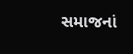સમાજનાં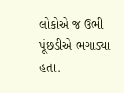લોકોએ જ ઉભી પૂંછડીએ ભગાડ્યા હતા.